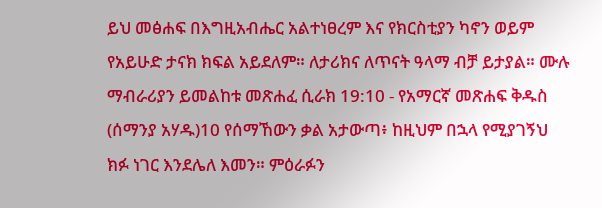ይህ መፅሐፍ በእግዚአብሔር አልተነፀረም እና የክርስቲያን ካኖን ወይም የአይሁድ ታናክ ክፍል አይደለም። ለታሪክና ለጥናት ዓላማ ብቻ ይታያል። ሙሉ ማብራሪያን ይመልከቱ መጽሐፈ ሲራክ 19:10 - የአማርኛ መጽሐፍ ቅዱስ (ሰማንያ አሃዱ)10 የሰማኸውን ቃል አታውጣ፥ ከዚህም በኋላ የሚያገኝህ ክፉ ነገር እንደሌለ እመን። ምዕራፉን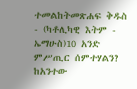ተመልከትመጽሐፍ ቅዱስ - (ካቶሊካዊ እትም - ኤማሁስ)10 አንድ ምሥጢር ሰምተሃልን? ከአንተው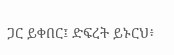ጋር ይቀበር፤ ድፍረት ይኑርህ፥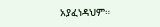አያፈነዳህም።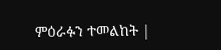ምዕራፉን ተመልከት |